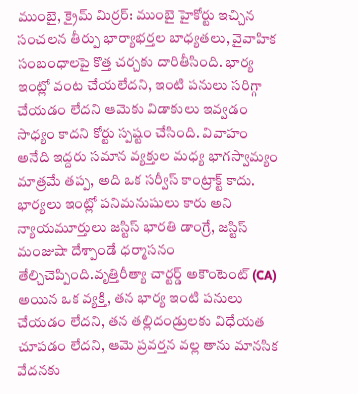ముంబై, క్రైమ్ మిర్రర్: ముంబై హైకోర్టు ఇచ్చిన సంచలన తీర్పు భార్యాభర్తల బాధ్యతలు, వైవాహిక సంబంధాలపై కొత్త చర్చకు దారితీసింది. భార్య ఇంట్లో వంట చేయలేదని, ఇంటి పనులు సరిగ్గా చేయడం లేదని ఆమెకు విడాకులు ఇవ్వడం సాధ్యం కాదని కోర్టు స్పష్టం చేసింది. వివాహం అనేది ఇద్దరు సమాన వ్యక్తుల మధ్య భాగస్వామ్యం మాత్రమే తప్ప, అది ఒక సర్వీస్ కాంట్రాక్ట్ కాదు. భార్యలు ఇంట్లో పనిమనుషులు కారు అని న్యాయమూర్తులు జస్టిస్ భారతి డాంగ్రే, జస్టిస్ మంజుషా దేశ్పాండే ధర్మాసనం తేల్చిచెప్పింది.వృత్తిరీత్యా చార్టర్డ్ అకౌంటెంట్ (CA) అయిన ఒక వ్యక్తి, తన భార్య ఇంటి పనులు చేయడం లేదని, తన తల్లిదండ్రులకు విధేయత చూపడం లేదని, ఆమె ప్రవర్తన వల్ల తాను మానసిక వేదనకు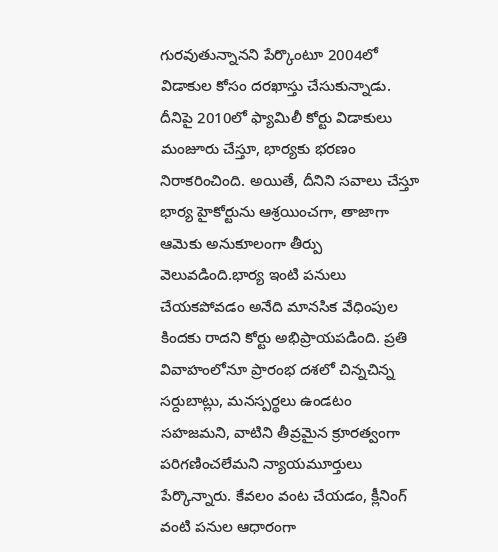గురవుతున్నానని పేర్కొంటూ 2004లో విడాకుల కోసం దరఖాస్తు చేసుకున్నాడు.
దీనిపై 2010లో ఫ్యామిలీ కోర్టు విడాకులు మంజూరు చేస్తూ, భార్యకు భరణం నిరాకరించింది. అయితే, దీనిని సవాలు చేస్తూ భార్య హైకోర్టును ఆశ్రయించగా, తాజాగా ఆమెకు అనుకూలంగా తీర్పు వెలువడింది.భార్య ఇంటి పనులు చేయకపోవడం అనేది మానసిక వేధింపుల కిందకు రాదని కోర్టు అభిప్రాయపడింది. ప్రతి వివాహంలోనూ ప్రారంభ దశలో చిన్నచిన్న సర్దుబాట్లు, మనస్పర్థలు ఉండటం సహజమని, వాటిని తీవ్రమైన క్రూరత్వంగా పరిగణించలేమని న్యాయమూర్తులు పేర్కొన్నారు. కేవలం వంట చేయడం, క్లీనింగ్ వంటి పనుల ఆధారంగా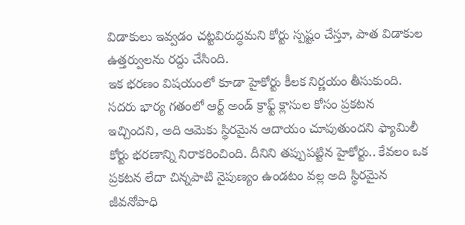విడాకులు ఇవ్వడం చట్టవిరుద్ధమని కోర్టు స్పష్టం చేస్తూ, పాత విడాకుల ఉత్తర్వులను రద్దు చేసింది.
ఇక భరణం విషయంలో కూడా హైకోర్టు కీలక నిర్ణయం తీసుకుంది. సదరు భార్య గతంలో ఆర్ట్ అండ్ క్రాఫ్ట్ క్లాసుల కోసం ప్రకటన ఇచ్చిందని, అది ఆమెకు స్థిరమైన ఆదాయం చూపుతుందని ఫ్యామిలీ కోర్టు భరణాన్ని నిరాకరించింది. దీనిని తప్పుపట్టిన హైకోర్టు.. కేవలం ఒక ప్రకటన లేదా చిన్నపాటి నైపుణ్యం ఉండటం వల్ల అది స్థిరమైన జీవనోపాధి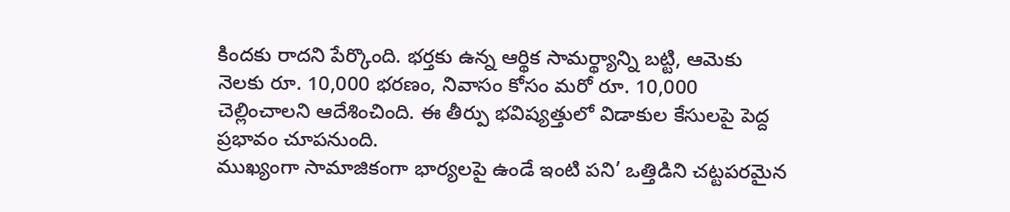కిందకు రాదని పేర్కొంది. భర్తకు ఉన్న ఆర్థిక సామర్థ్యాన్ని బట్టి, ఆమెకు నెలకు రూ. 10,000 భరణం, నివాసం కోసం మరో రూ. 10,000 చెల్లించాలని ఆదేశించింది. ఈ తీర్పు భవిష్యత్తులో విడాకుల కేసులపై పెద్ద ప్రభావం చూపనుంది.
ముఖ్యంగా సామాజికంగా భార్యలపై ఉండే ఇంటి పని’ ఒత్తిడిని చట్టపరమైన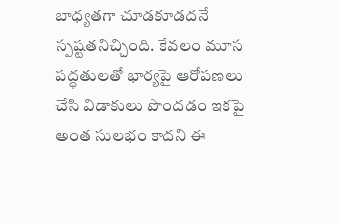బాధ్యతగా చూడకూడదనే స్పష్టతనిచ్చింది. కేవలం మూస పద్ధతులతో భార్యపై ఆరోపణలు చేసి విడాకులు పొందడం ఇకపై అంత సులభం కాదని ఈ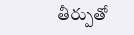తీర్పుతో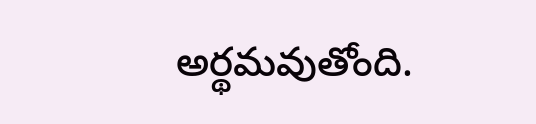అర్థమవుతోంది.